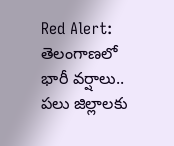Red Alert: తెలంగాణలో భారీ వర్షాలు.. పలు జిల్లాలకు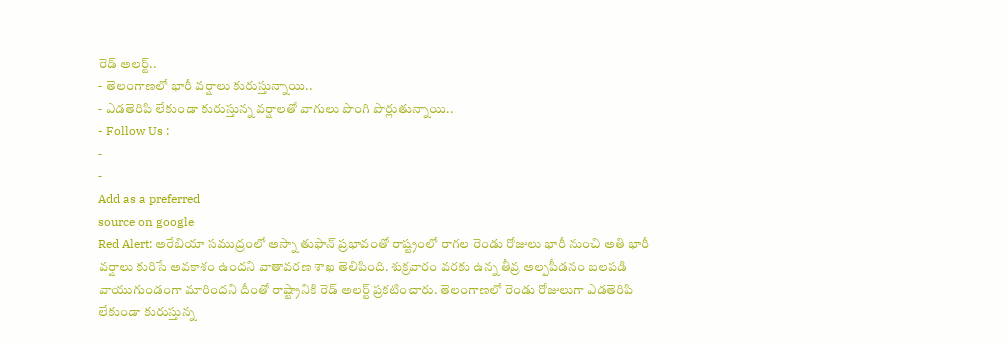రెడ్ అలర్ట్..
- తెలంగాణలో భారీ వర్షాలు కురుస్తున్నాయి..
- ఎడతెరిపి లేకుండా కురుస్తున్న వర్షాలతో వాగులు పొంగి పొర్లుతున్నాయి..
- Follow Us :
-
-
Add as a preferred
source on google
Red Alert: అరేబియా సముద్రంలో అస్నా తుఫాన్ ప్రభావంతో రాష్ట్రంలో రాగల రెండు రోజులు భారీ నుంచి అతి భారీ వర్షాలు కురిసే అవకాశం ఉందని వాతావరణ శాఖ తెలిపింది. శుక్రవారం వరకు ఉన్న తీవ్ర అల్పపీడనం బలపడి వాయుగుండంగా మారిందని దీంతో రాష్ట్రానికి రెడ్ అలర్ట్ ప్రకటించారు. తెలంగాణలో రెండు రోజులుగా ఎడతెరిపి లేకుండా కురుస్తున్న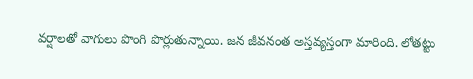వర్షాలతో వాగులు పొంగి పొర్లుతున్నాయి. జన జీవనంత అస్తవ్యస్తంగా మారింది. లోతట్టు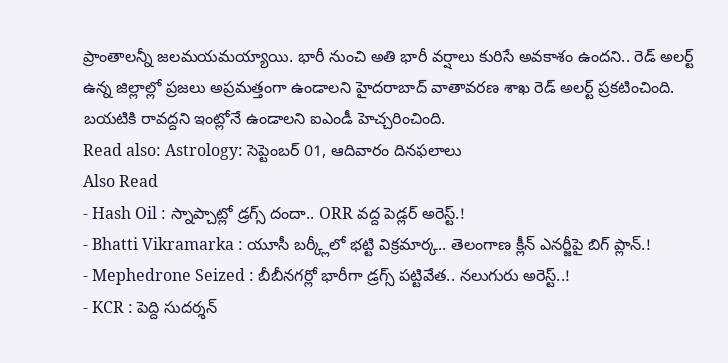ప్రాంతాలన్నీ జలమయమయ్యాయి. భారీ నుంచి అతి భారీ వర్షాలు కురిసే అవకాశం ఉందని.. రెడ్ అలర్ట్ ఉన్న జిల్లాల్లో ప్రజలు అప్రమత్తంగా ఉండాలని హైదరాబాద్ వాతావరణ శాఖ రెడ్ అలర్ట్ ప్రకటించింది. బయటికి రావద్దని ఇంట్లోనే ఉండాలని ఐఎండీ హెచ్చరించింది.
Read also: Astrology: సెప్టెంబర్ 01, ఆదివారం దినఫలాలు
Also Read
- Hash Oil : స్నాప్చాట్లో డ్రగ్స్ దందా.. ORR వద్ద పెడ్లర్ అరెస్ట్.!
- Bhatti Vikramarka : యూసీ బర్క్లీలో భట్టి విక్రమార్క.. తెలంగాణ క్లీన్ ఎనర్జీపై బిగ్ ప్లాన్.!
- Mephedrone Seized : బీబీనగర్లో భారీగా డ్రగ్స్ పట్టివేత.. నలుగురు అరెస్ట్..!
- KCR : పెద్ది సుదర్శన్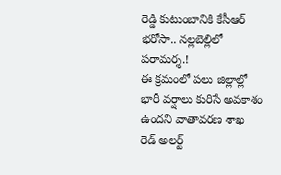రెడ్డి కుటుంబానికి కేసీఆర్ భరోసా.. నల్లబెల్లిలో పరామర్శ.!
ఈ క్రమంలో పలు జిల్లాల్లో భారీ వర్షాలు కురిసే అవకాశం ఉందని వాతావరణ శాఖ రెడ్ అలర్ట్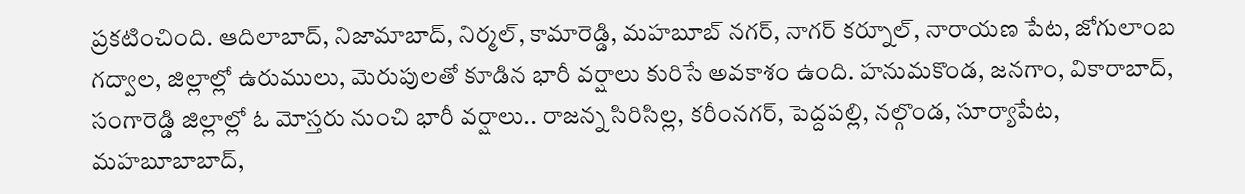ప్రకటించింది. ఆదిలాబాద్, నిజామాబాద్, నిర్మల్, కామారెడ్డి, మహబూబ్ నగర్, నాగర్ కర్నూల్, నారాయణ పేట, జోగులాంబ గద్వాల, జిల్లాల్లో ఉరుములు, మెరుపులతో కూడిన భారీ వర్షాలు కురిసే అవకాశం ఉంది. హనుమకొండ, జనగాం, వికారాబాద్, సంగారెడ్డి జిల్లాల్లో ఓ మోస్తరు నుంచి భారీ వర్షాలు.. రాజన్న సిరిసిల్ల, కరీంనగర్, పెద్దపల్లి, నల్గొండ, సూర్యాపేట, మహబూబాబాద్,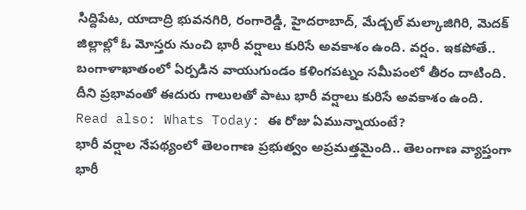సిద్దిపేట, యాదాద్రి భువనగిరి, రంగారెడ్డి, హైదరాబాద్, మేడ్చల్ మల్కాజిగిరి, మెదక్ జిల్లాల్లో ఓ మోస్తరు నుంచి భారీ వర్షాలు కురిసే అవకాశం ఉంది. వర్షం. ఇకపోతే.. బంగాళాఖాతంలో ఏర్పడిన వాయుగుండం కళింగపట్నం సమీపంలో తీరం దాటింది. దీని ప్రభావంతో ఈదురు గాలులతో పాటు భారీ వర్షాలు కురిసే అవకాశం ఉంది.
Read also: Whats Today: ఈ రోజు ఏమున్నాయంటే?
భారీ వర్షాల నేపథ్యంలో తెలంగాణ ప్రభుత్వం అప్రమత్తమైంది.. తెలంగాణ వ్యాప్తంగా భారీ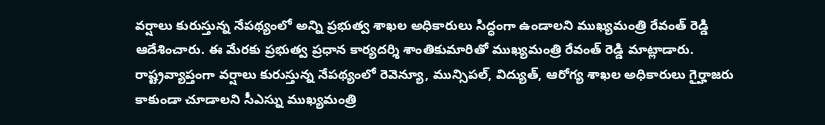వర్షాలు కురుస్తున్న నేపథ్యంలో అన్ని ప్రభుత్వ శాఖల అధికారులు సిద్ధంగా ఉండాలని ముఖ్యమంత్రి రేవంత్ రెడ్డి ఆదేశించారు. ఈ మేరకు ప్రభుత్వ ప్రధాన కార్యదర్శి శాంతికుమారితో ముఖ్యమంత్రి రేవంత్ రెడ్డి మాట్లాడారు. రాష్ట్రవ్యాప్తంగా వర్షాలు కురుస్తున్న నేపథ్యంలో రెవెన్యూ, మున్సిపల్, విద్యుత్, ఆరోగ్య శాఖల అధికారులు గైర్హాజరు కాకుండా చూడాలని సీఎస్ను ముఖ్యమంత్రి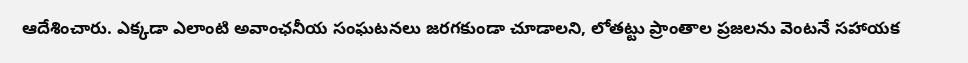ఆదేశించారు. ఎక్కడా ఎలాంటి అవాంఛనీయ సంఘటనలు జరగకుండా చూడాలని, లోతట్టు ప్రాంతాల ప్రజలను వెంటనే సహాయక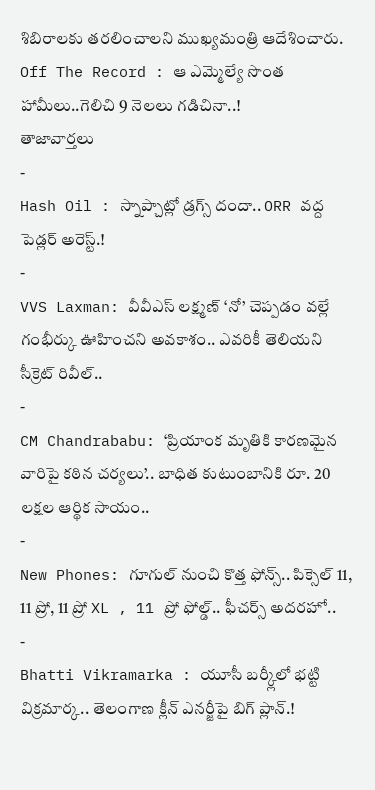శిబిరాలకు తరలించాలని ముఖ్యమంత్రి ఆదేశించారు.
Off The Record : ఆ ఎమ్మెల్యే సొంత హామీలు..గెలిచి 9 నెలలు గడిచినా..!
తాజావార్తలు
-
Hash Oil : స్నాప్చాట్లో డ్రగ్స్ దందా.. ORR వద్ద పెడ్లర్ అరెస్ట్.!
-
VVS Laxman: వీవీఎస్ లక్ష్మణ్ ‘నో’ చెప్పడం వల్లే గంభీర్కు ఊహించని అవకాశం.. ఎవరికీ తెలియని సీక్రెట్ రివీల్..
-
CM Chandrababu: ‘ప్రియాంక మృతికి కారణమైన వారిపై కఠిన చర్యలు’.. బాధిత కుటుంబానికి రూ. 20 లక్షల ఆర్థిక సాయం..
-
New Phones: గూగుల్ నుంచి కొత్త ఫోన్స్.. పిక్సెల్ 11, 11 ప్రో, 11 ప్రో XL , 11 ప్రో ఫోల్డ్.. ఫీచర్స్ అదరహో..
-
Bhatti Vikramarka : యూసీ బర్క్లీలో భట్టి విక్రమార్క.. తెలంగాణ క్లీన్ ఎనర్జీపై బిగ్ ప్లాన్.!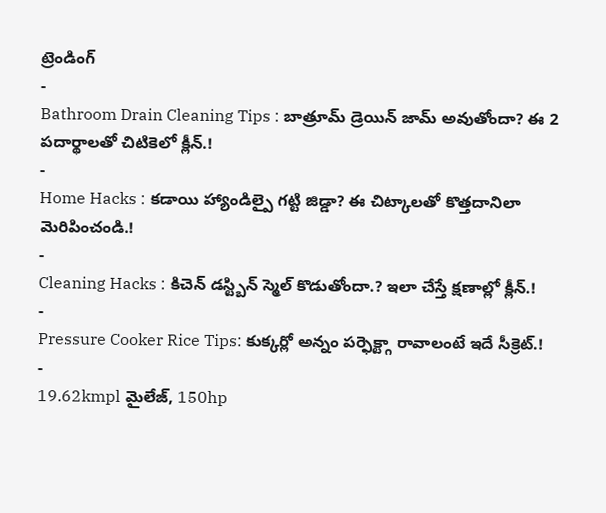ట్రెండింగ్
-
Bathroom Drain Cleaning Tips : బాత్రూమ్ డ్రెయిన్ జామ్ అవుతోందా? ఈ 2 పదార్థాలతో చిటికెలో క్లీన్.!
-
Home Hacks : కడాయి హ్యాండిల్పై గట్టి జిడ్డా? ఈ చిట్కాలతో కొత్తదానిలా మెరిపించండి.!
-
Cleaning Hacks : కిచెన్ డస్ట్బిన్ స్మెల్ కొడుతోందా.? ఇలా చేస్తే క్షణాల్లో క్లీన్.!
-
Pressure Cooker Rice Tips: కుక్కర్లో అన్నం పర్ఫెక్ట్గా రావాలంటే ఇదే సీక్రెట్.!
-
19.62kmpl మైలేజ్, 150hp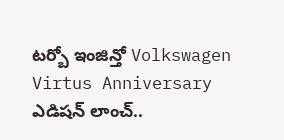టర్బో ఇంజిన్తో Volkswagen Virtus Anniversary ఎడిషన్ లాంచ్..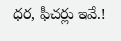ధర, ఫీచర్లు ఇవే.!